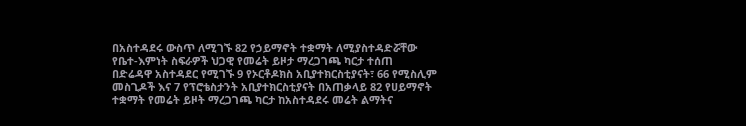በአስተዳደሩ ውስጥ ለሚገኙ 82 የኃይማኖት ተቋማት ለሚያስተዳድሯቸው የቤተ-እምነት ስፍራዎች ህጋዊ የመሬት ይዞታ ማረጋገጫ ካርታ ተሰጠ
በድሬዳዋ አስተዳደር የሚገኙ 9 የኦርቶዶክስ አቢያተክርስቲያናት፣ 66 የሚስሊም መስጊዶች እና 7 የፕሮቴስታንት አቢያተክርስቲያናት በአጠቃላይ 82 የሀይማኖት ተቋማት የመሬት ይዞት ማረጋገጫ ካርታ ከአስተዳደሩ መሬት ልማትና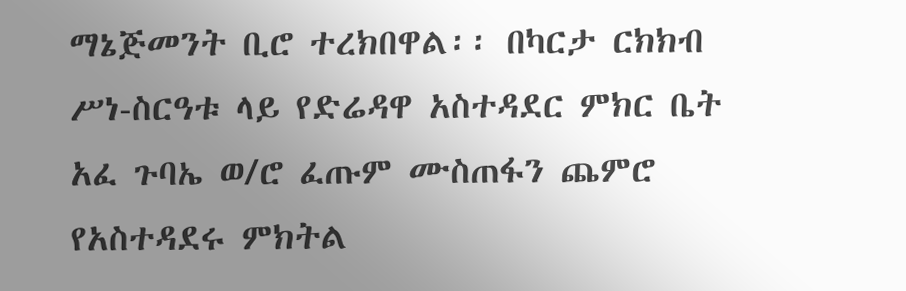ማኔጅመንት ቢሮ ተረክበዋል፡፡ በካርታ ርክክብ ሥነ-ስርዓቱ ላይ የድሬዳዋ አስተዳደር ምክር ቤት አፈ ጉባኤ ወ/ሮ ፈጡም ሙስጠፋን ጨምሮ የአስተዳደሩ ምክትል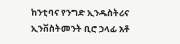ከንቲባና የንግድ ኢንዱስትሪና ኢንቨስትመንት ቢሮ ኃላፊ አቶ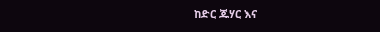ከድር ጁሃር እና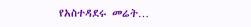የአስተዳደሩ መሬት…